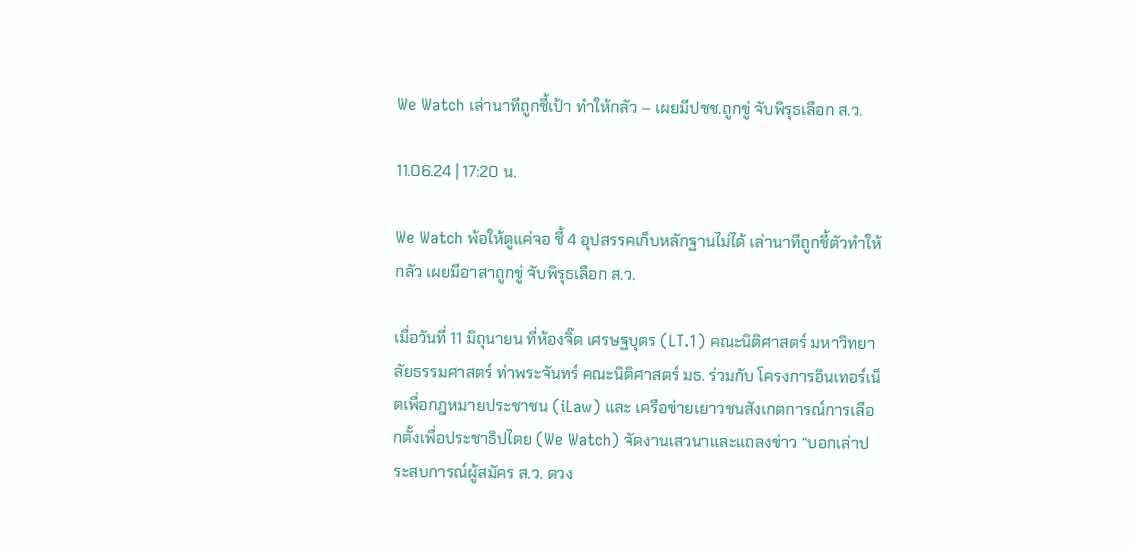We Watch เล่านาทีถูกชี้เป้า ทำให้กลัว – เผยมีปชช.ถูกขู่ จับพิรุธเลือก ส.ว.

11.06.24 | 17:20 น.

We Watch พ้อให้ดูแค่จอ ชี้ 4 อุปสรรคเก็บหลักฐานไม่ได้ เล่านาทีถูกชี้ตัวทำให้กลัว เผยมีอาสาถูกขู่ จับพิรุธเลือก ส.ว.

เมื่อวันที่ 11 มิถุนายน ที่ห้องจิ๊ด เศรษฐบุตร (LT.1) คณะนิติศาสตร์ มหาวิทยาลัยธรรมศาสตร์ ท่าพระจันทร์ คณะนิติศาสตร์ มธ. ร่วมกับ โครงการอินเทอร์เน็ตเพื่อกฎหมายประชาชน (iLaw) และ เครือข่ายเยาวชนสังเกตการณ์การเลือกตั้งเพื่อประชาธิปไตย (We Watch) จัดงานเสวนาและแถลงข่าว “บอกเล่าประสบการณ์ผู้สมัคร ส.ว. ดวง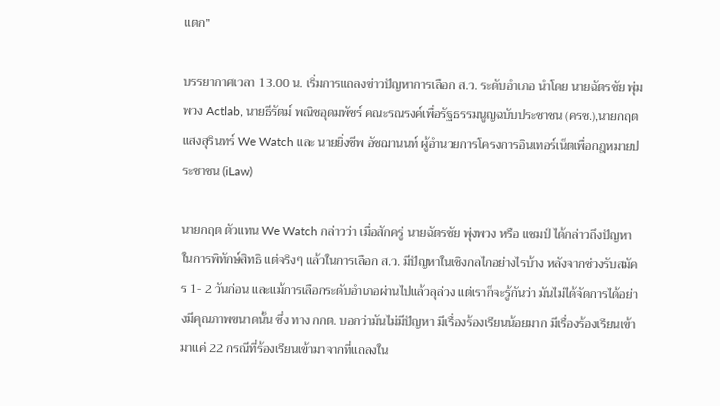แตก”

บรรยากาศเวลา 13.00 น. เริ่มการแถลงข่าวปัญหาการเลือก ส.ว. ระดับอำเภอ นำโดย นายฉัตรชัย พุ่มพวง Actlab, นายธีรัตม์ พณิชอุดมพัชร์ คณะรณรงค์เพื่อรัฐธรรมนูญฉบับประชาชน (ครช.),นายกฤต แสงสุรินทร์ We Watch และ นายยิ่งชีพ อัชฌานนท์ ผู้อำนวยการโครงการอินเทอร์เน็ตเพื่อกฎหมายประชาชน (iLaw)

นายกฤต ตัวแทน We Watch กล่าวว่า เมื่อสักครู่ นายฉัตรชัย พุ่งพวง หรือ แชมป์ ได้กล่าวถึงปัญหาในการพิทักษ์สิทธิ แต่จริงๆ แล้วในการเลือก ส.ว. มีปัญหาในเชิงกลไกอย่างไรบ้าง หลังจากช่วงรับสมัคร 1- 2 วันก่อน และแม้การเลือกระดับอำเภอผ่านไปแล้วลุล่วง แต่เราก็จะรู้กันว่า มันไม่ได้จัดการได้อย่างมีคุณภาพขนาดนั้น ซึ่ง ทาง กกต. บอกว่ามันไม่มีปัญหา มีเรื่องร้องเรียนน้อยมาก มีเรื่องร้องเรียนเข้ามาแค่ 22 กรณีที่ร้องเรียนเข้ามาจากที่แถลงใน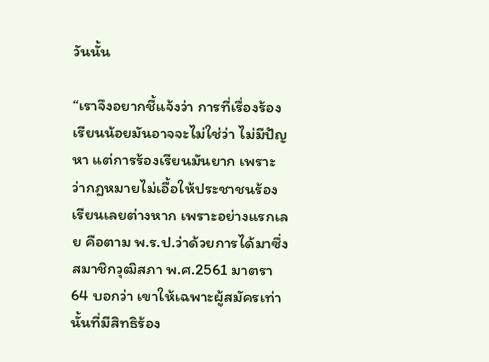วันนั้น

“เราจึงอยากชี้แจ้งว่า การที่เรื่องร้องเรียนน้อยมันอาจจะไม่ใช่ว่า ไม่มีปัญหา แต่การร้องเรียนมันยาก เพราะว่ากฎหมายไม่เอื้อให้ประชาชนร้องเรียนเลยต่างหาก เพราะอย่างแรกเลย คือตาม พ.ร.ป.ว่าด้วยการได้มาซึ่งสมาชิกวุฒิสภา พ.ศ.2561 มาตรา 64 บอกว่า เขาให้เฉพาะผู้สมัครเท่านั้นที่มีสิทธิร้อง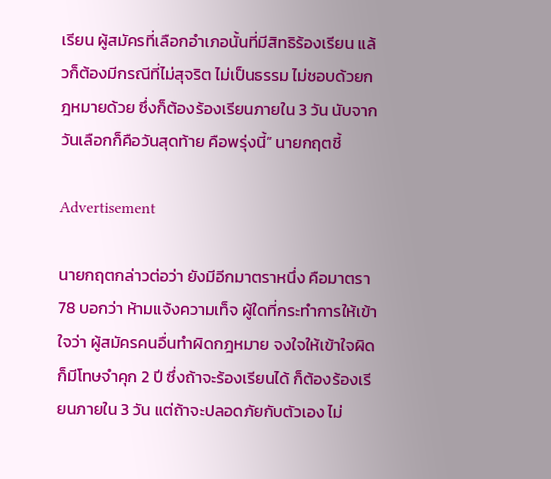เรียน ผู้สมัครที่เลือกอำเภอนั้นที่มีสิทธิร้องเรียน แล้วก็ต้องมีกรณีที่ไม่สุจริต ไม่เป็นธรรม ไม่ชอบด้วยกฎหมายด้วย ซึ่งก็ต้องร้องเรียนภายใน 3 วัน นับจากวันเลือกก็คือวันสุดท้าย คือพรุ่งนี้” นายกฤตชี้

Advertisement

นายกฤตกล่าวต่อว่า ยังมีอีกมาตราหนึ่ง คือมาตรา 78 บอกว่า ห้ามแจ้งความเท็จ ผู้ใดที่กระทำการให้เข้าใจว่า ผู้สมัครคนอื่นทำผิดกฎหมาย จงใจให้เข้าใจผิด ก็มีโทษจำคุก 2 ปี ซึ่งถ้าจะร้องเรียนได้ ก็ต้องร้องเรียนภายใน 3 วัน แต่ถ้าจะปลอดภัยกับตัวเอง ไม่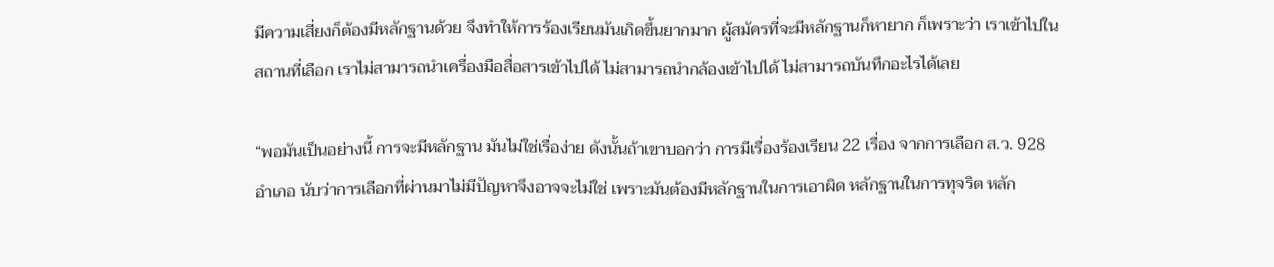มีความเสี่ยงก็ต้องมีหลักฐานด้วย จึงทำให้การร้องเรียนมันเกิดขึ้นยากมาก ผู้สมัครที่จะมีหลักฐานก็หายาก ก็เพราะว่า เราเข้าไปในสถานที่เลือก เราไม่สามารถนำเครื่องมือสื่อสารเข้าไปได้ ไม่สามารถนำกล้องเข้าไปได้ ไม่สามารถบันทึกอะไรได้เลย

“พอมันเป็นอย่างนี้ การจะมีหลักฐาน มันไม่ใช่เรื่อง่าย ดังนั้นถ้าเขาบอกว่า การมีเรื่องร้องเรียน 22 เรื่อง จากการเลือก ส.ว. 928 อำเภอ นับว่าการเลือกที่ผ่านมาไม่มีปัญหาจึงอาจจะไม่ใช่ เพราะมันต้องมีหลักฐานในการเอาผิด หลักฐานในการทุจริต หลัก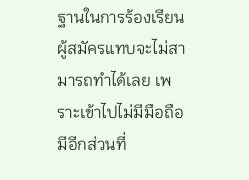ฐานในการร้องเรียน ผู้สมัครแทบจะไม่สามารถทำได้เลย เพราะเข้าไปไม่มีมือถือ มีอีกส่วนที่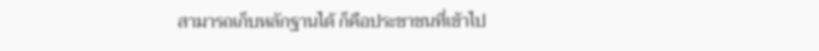สามารถเก็บหลักฐานได้ ก็คือประชาชนที่เข้าไป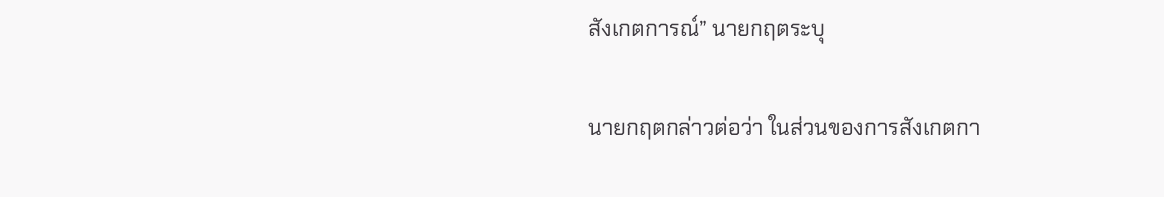สังเกตการณ์” นายกฤตระบุ

นายกฤตกล่าวต่อว่า ในส่วนของการสังเกตกา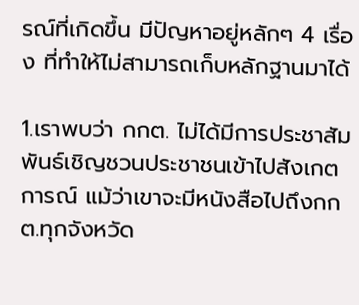รณ์ที่เกิดขึ้น มีปัญหาอยู่หลักๆ 4 เรื่อง ที่ทำให้ไม่สามารถเก็บหลักฐานมาได้

1.เราพบว่า กกต. ไม่ได้มีการประชาสัมพันธ์เชิญชวนประชาชนเข้าไปสังเกตการณ์ แม้ว่าเขาจะมีหนังสือไปถึงกกต.ทุกจังหวัด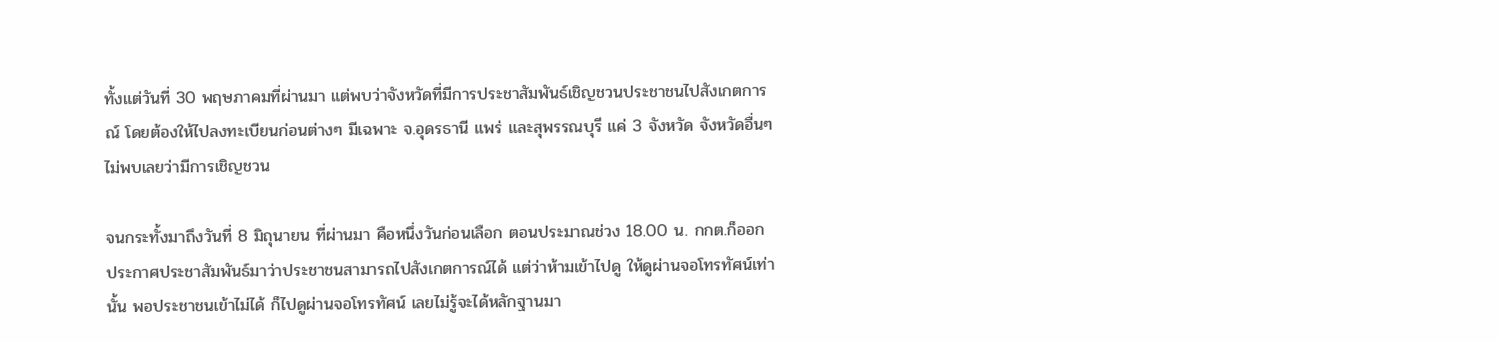ทั้งแต่วันที่ 30 พฤษภาคมที่ผ่านมา แต่พบว่าจังหวัดที่มีการประชาสัมพันธ์เชิญชวนประชาชนไปสังเกตการณ์ โดยต้องให้ไปลงทะเบียนก่อนต่างๆ มีเฉพาะ จ.อุดรธานี แพร่ และสุพรรณบุรี แค่ 3 จังหวัด จังหวัดอื่นๆ ไม่พบเลยว่ามีการเชิญชวน

จนกระทั้งมาถึงวันที่ 8 มิถุนายน ที่ผ่านมา คือหนึ่งวันก่อนเลือก ตอนประมาณช่วง 18.00 น. กกต.ก็ออกประกาศประชาสัมพันธ์มาว่าประชาชนสามารถไปสังเกตการณ์ได้ แต่ว่าห้ามเข้าไปดู ให้ดูผ่านจอโทรทัศน์เท่านั้น พอประชาชนเข้าไม่ได้ ก็ไปดูผ่านจอโทรทัศน์ เลยไม่รู้จะได้หลักฐานมา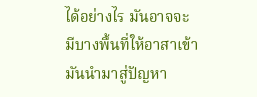ได้อย่างไร มันอาจจะมีบางพื้นที่ให้อาสาเข้า มันนำมาสู่ปัญหา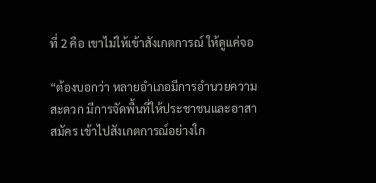ที่ 2 คือ เขาไม่ให้เข้าสังเกตการณ์ ให้ดูแค่จอ

“ต้องบอกว่า หลายอำเภอมีการอำนวยความสะดวก มีการจัดพื้นที่ให้ประชาชนและอาสาสมัคร เข้าไปสังเกตการณ์อย่างใก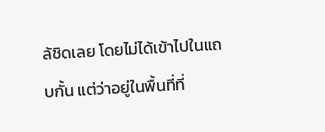ล้ชิดเลย โดยไม่ได้เข้าไปในแถบกั้น แต่ว่าอยู่ในพื้นที่ที่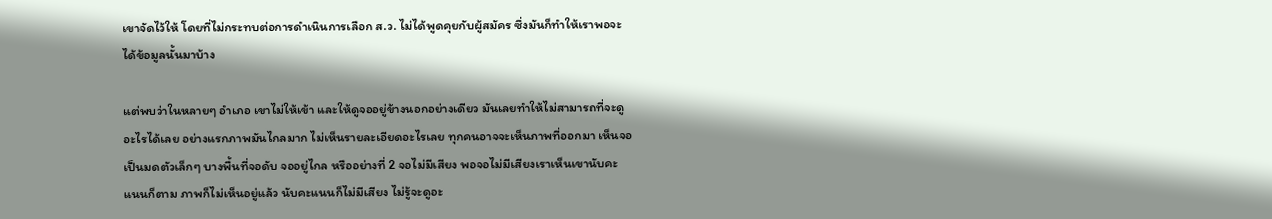เขาจัดไว้ให้ โดยที่ไม่กระทบต่อการดำเนินการเลือก ส.ว. ไม่ได้พูดคุยกับผู้สมัคร ซึ่งมันก็ทำให้เราพอจะได้ข้อมูลนั้นมาบ้าง

แต่พบว่าในหลายๆ อำเภอ เขาไม่ให้เข้า และให้ดูจออยู่ข้างนอกอย่างเดียว มันเลยทำให้ไม่สามารถที่จะดูอะไรได้เลย อย่างแรกภาพมันไกลมาก ไม่เห็นรายละเอียดอะไรเลย ทุกคนอาจจะเห็นภาพที่ออกมา เห็นจอเป็นมดตัวเล็กๆ บางพื้นที่จอดับ จออยู่ไกล หรืออย่างที่ 2 จอไม่มีเสียง พอจอไม่มีเสียงเราเห็นเขานับคะแนนก็ตาม ภาพก็ไม่เห็นอยู่แล้ว นับคะแนนก็ไม่มีเสียง ไม่รู้จะดูอะ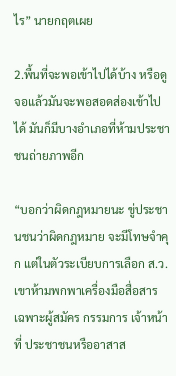ไร” นายกฤตเผย

2.พื้นที่จะพอเข้าไปได้บ้าง หรือดูจอแล้วมันจะพอสอดส่องเข้าไปได้ มันก็มีบางอำเภอที่ห้ามประชาชนถ่ายภาพอีก

“บอกว่าผิดกฎหมายนะ ขู่ประชานชนว่าผิดกฎหมาย จะมีโทษจำคุก แต่ในตัวระเบียบการเลือก ส.ว. เขาห้ามพกพาเครื่องมือสื่อสาร เฉพาะผู้สมัคร กรรมการ เจ้าหน้าที่ ประชาชนหรืออาสาส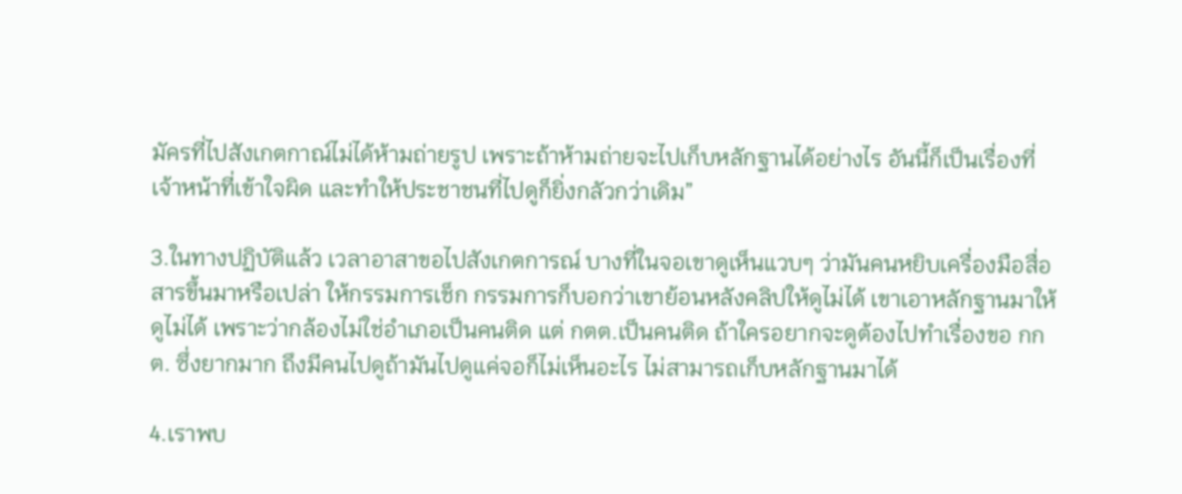มัครที่ไปสังเกตกาณ์ไม่ได้ห้ามถ่ายรูป เพราะถ้าห้ามถ่ายจะไปเก็บหลักฐานได้อย่างไร อันนี้ก็เป็นเรื่องที่เจ้าหน้าที่เข้าใจผิด และทำให้ประชาชนที่ไปดูก็ยิ่งกลัวกว่าเดิม”

3.ในทางปฏิบัติแล้ว เวลาอาสาขอไปสังเกตการณ์ บางที่ในจอเขาดูเห็นแวบๆ ว่ามันคนหยิบเครื่องมือสื่อสารขึ้นมาหรือเปล่า ให้กรรมการเช็ก กรรมการก็บอกว่าเขาย้อนหลังคลิปให้ดูไม่ได้ เขาเอาหลักฐานมาให้ดูไม่ได้ เพราะว่ากล้องไม่ใช่อำเภอเป็นคนติด แต่ กตต.เป็นคนติด ถ้าใครอยากจะดูต้องไปทำเรื่องขอ กกต. ซึ่งยากมาก ถึงมีคนไปดูถ้ามันไปดูแค่จอก็ไม่เห็นอะไร ไม่สามารถเก็บหลักฐานมาได้

4.เราพบ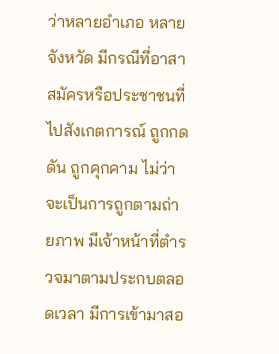ว่าหลายอำเภอ หลายจังหวัด มีกรณีที่อาสาสมัครหรือประชาชนที่ไปสังเกตการณ์ ถูกกดดัน ถูกคุกคาม ไม่ว่าจะเป็นการถูกตามถ่ายภาพ มีเจ้าหน้าที่ตำรวจมาตามประกบตลอดเวลา มีการเข้ามาสอ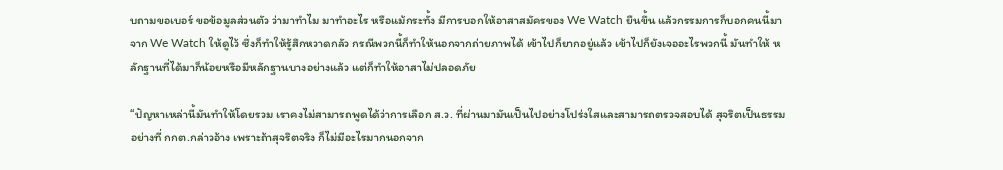บถามขอเบอร์ ขอข้อมูลส่วนตัว ว่ามาทำไม มาทำอะไร หรือแม้กระทั้ง มีการบอกให้อาสาสมัครของ We Watch ยืนขึ้น แล้วกรรมการก็บอกคนนี้มาจาก We Watch ให้ดูไว้ ซึ่งก็ทำให้รู้สึกหวาดกลัว กรณีพวกนี้ก็ทำให้นอกจากถ่ายภาพได้ เข้าไปก็ยากอยู่แล้ว เข้าไปก็ยังเจออะไรพวกนี้ มันทำให้ หลักฐานที่ได้มาก็น้อยหรือมีหลักฐานบางอย่างแล้ว แต่ก็ทำให้อาสาไม่ปลอดภัย

“ปัญหาเหล่านี้มันทำให้โดยรวม เราคงไม่สามารถพูดได้ว่าการเลือก ส.ว. ที่ผ่านมามันเป็นไปอย่างโปร่งใสและสามารถตรวจสอบได้ สุจริตเป็นธรรม อย่างที่ กกต.กล่าวอ้าง เพราะถ้าสุจริตจริง ก็ไม่มีอะไรมากนอกจาก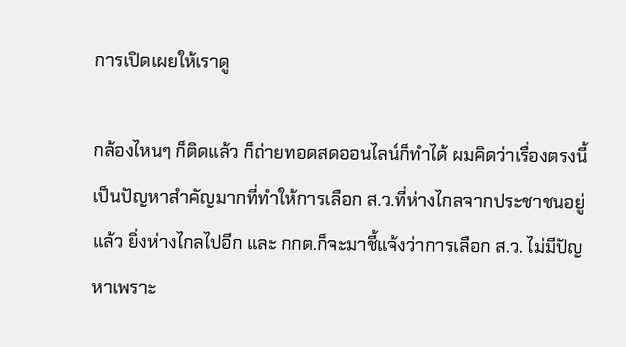การเปิดเผยให้เราดู

กล้องไหนๆ ก็ติดแล้ว ก็ถ่ายทอดสดออนไลน์ก็ทำได้ ผมคิดว่าเรื่องตรงนี้เป็นปัญหาสำคัญมากที่ทำให้การเลือก ส.ว.ที่ห่างไกลจากประชาชนอยู่แล้ว ยิ่งห่างไกลไปอีก และ กกต.ก็จะมาชี้แจ้งว่าการเลือก ส.ว. ไม่มีปัญหาเพราะ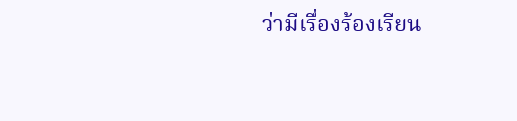ว่ามีเรื่องร้องเรียน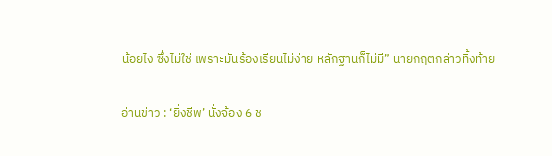น้อยไง ซึ่งไม่ใช่ เพราะมันร้องเรียนไม่ง่าย หลักฐานก็ไม่มี” นายกฤตกล่าวทิ้งท้าย

อ่านข่าว : ‘ยิ่งชีพ’ นั่งจ้อง 6 ช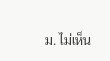ม. ไม่เห็น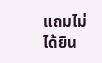แถมไม่ได้ยิน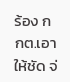ร้อง กกต.เอาให้ชัด จ่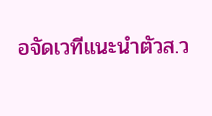อจัดเวทีแนะนำตัวส.ว